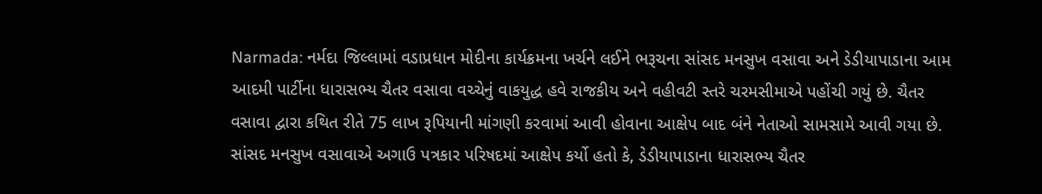Narmada: નર્મદા જિલ્લામાં વડાપ્રધાન મોદીના કાર્યક્રમના ખર્ચને લઈને ભરૂચના સાંસદ મનસુખ વસાવા અને ડેડીયાપાડાના આમ આદમી પાર્ટીના ધારાસભ્ય ચૈતર વસાવા વચ્ચેનું વાકયુદ્ધ હવે રાજકીય અને વહીવટી સ્તરે ચરમસીમાએ પહોંચી ગયું છે. ચૈતર વસાવા દ્વારા કથિત રીતે 75 લાખ રૂપિયાની માંગણી કરવામાં આવી હોવાના આક્ષેપ બાદ બંને નેતાઓ સામસામે આવી ગયા છે.
સાંસદ મનસુખ વસાવાએ અગાઉ પત્રકાર પરિષદમાં આક્ષેપ કર્યો હતો કે, ડેડીયાપાડાના ધારાસભ્ય ચૈતર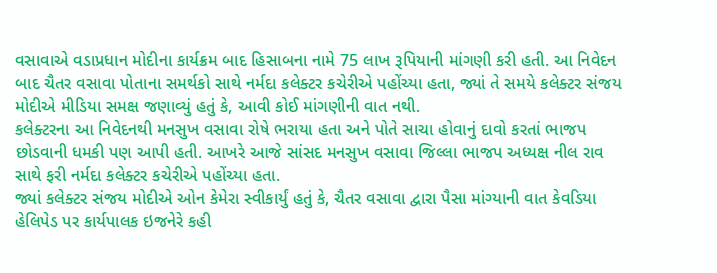વસાવાએ વડાપ્રધાન મોદીના કાર્યક્રમ બાદ હિસાબના નામે 75 લાખ રૂપિયાની માંગણી કરી હતી. આ નિવેદન બાદ ચૈતર વસાવા પોતાના સમર્થકો સાથે નર્મદા કલેક્ટર કચેરીએ પહોંચ્યા હતા, જ્યાં તે સમયે કલેક્ટર સંજય મોદીએ મીડિયા સમક્ષ જણાવ્યું હતું કે, આવી કોઈ માંગણીની વાત નથી.
કલેક્ટરના આ નિવેદનથી મનસુખ વસાવા રોષે ભરાયા હતા અને પોતે સાચા હોવાનું દાવો કરતાં ભાજપ છોડવાની ધમકી પણ આપી હતી. આખરે આજે સાંસદ મનસુખ વસાવા જિલ્લા ભાજપ અધ્યક્ષ નીલ રાવ સાથે ફરી નર્મદા કલેક્ટર કચેરીએ પહોંચ્યા હતા.
જ્યાં કલેક્ટર સંજય મોદીએ ઓન કેમેરા સ્વીકાર્યું હતું કે, ચૈતર વસાવા દ્વારા પૈસા માંગ્યાની વાત કેવડિયા હેલિપેડ પર કાર્યપાલક ઇજનેરે કહી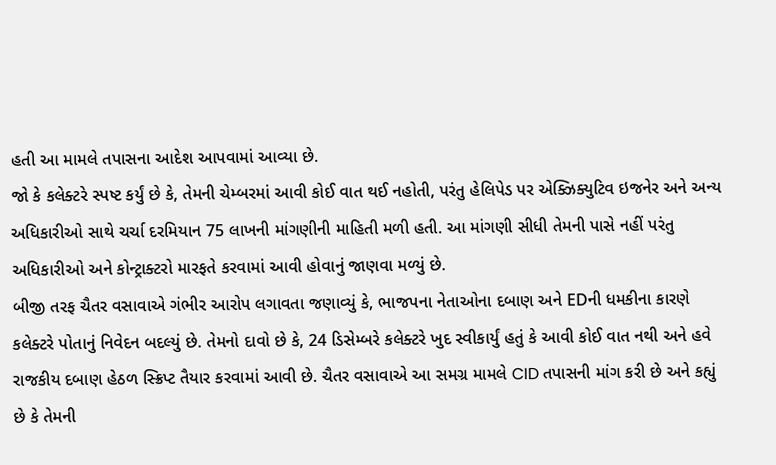હતી આ મામલે તપાસના આદેશ આપવામાં આવ્યા છે.
જો કે કલેક્ટરે સ્પષ્ટ કર્યું છે કે, તેમની ચેમ્બરમાં આવી કોઈ વાત થઈ નહોતી, પરંતુ હેલિપેડ પર એક્ઝિક્યુટિવ ઇજનેર અને અન્ય અધિકારીઓ સાથે ચર્ચા દરમિયાન 75 લાખની માંગણીની માહિતી મળી હતી. આ માંગણી સીધી તેમની પાસે નહીં પરંતુ અધિકારીઓ અને કોન્ટ્રાક્ટરો મારફતે કરવામાં આવી હોવાનું જાણવા મળ્યું છે.
બીજી તરફ ચૈતર વસાવાએ ગંભીર આરોપ લગાવતા જણાવ્યું કે, ભાજપના નેતાઓના દબાણ અને EDની ધમકીના કારણે કલેક્ટરે પોતાનું નિવેદન બદલ્યું છે. તેમનો દાવો છે કે, 24 ડિસેમ્બરે કલેક્ટરે ખુદ સ્વીકાર્યું હતું કે આવી કોઈ વાત નથી અને હવે રાજકીય દબાણ હેઠળ સ્ક્રિપ્ટ તૈયાર કરવામાં આવી છે. ચૈતર વસાવાએ આ સમગ્ર મામલે CID તપાસની માંગ કરી છે અને કહ્યું છે કે તેમની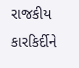રાજકીય કારકિર્દીને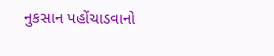નુકસાન પહોંચાડવાનો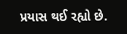પ્રયાસ થઈ રહ્યો છે.